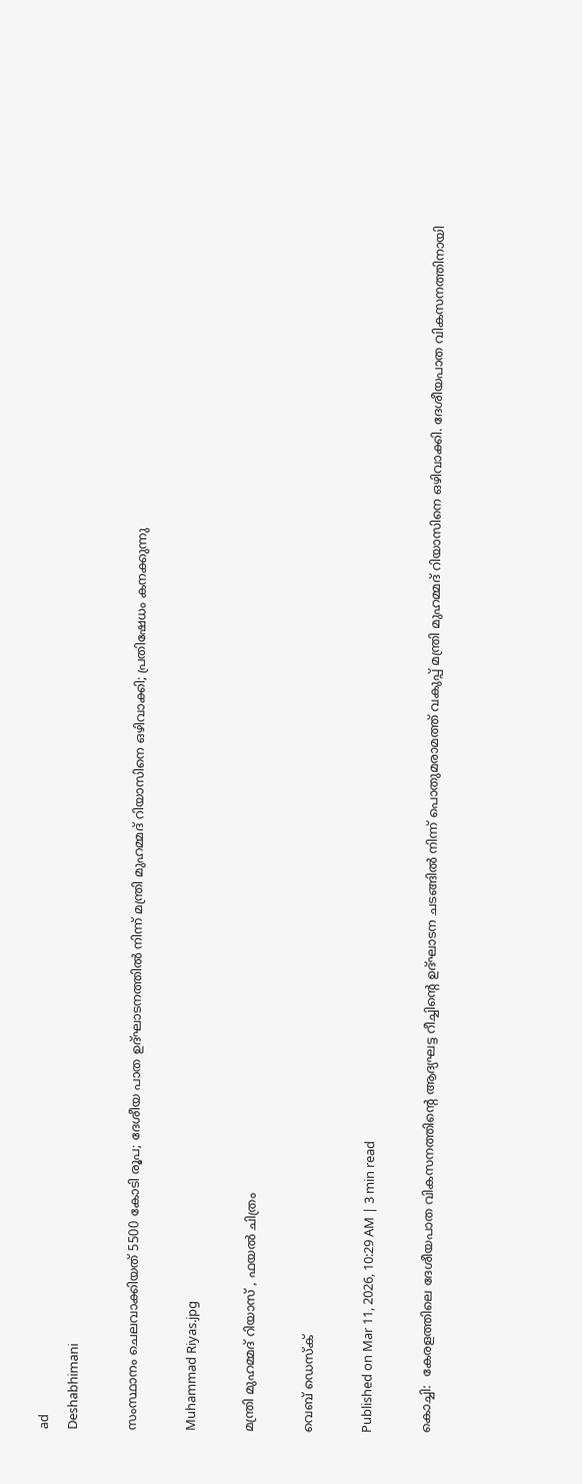ad
Deshabhimani

സംസ്ഥാനം ചെലവാക്കിയത് 5500 കോടി രൂപ; ദേശീയ പാത ഉദ്ഘാടനത്തിൽ നിന്ന് മന്ത്രി മുഹമ്മദ് റിയാസിനെ ഒഴിവാക്കി; പ്രതിഷേധം കനക്കുന്നു

Muhammad Riyas.jpg

മന്ത്രി മുഹമ്മദ് റിയാസ് , ഫയൽ ചിത്രം

വെബ് ഡെസ്ക്

Published on Mar 11, 2026, 10:29 AM | 3 min read

കൊച്ചി:  കേരളത്തിലെ ദേശീയപാത വികസനത്തിന്റെ ആദ്യഘട്ട റീച്ചിന്റെ ഉദ്ഘാടന ചടങ്ങിൽ നിന്ന് പൊതുമരാമത്ത് വകുപ്പ് മന്ത്രി മുഹമ്മദ് റിയാസിനെ ഒഴിവാക്കി. ദേശീയപാത വികസനത്തിനായി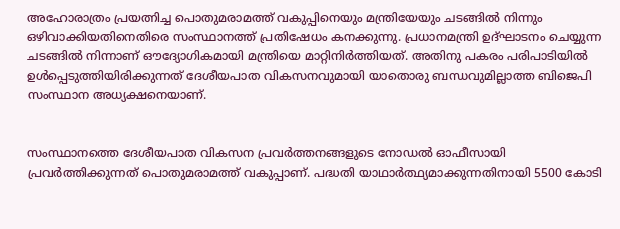അഹോരാത്രം പ്രയത്നിച്ച പൊതുമരാമത്ത് വകുപ്പിനെയും മന്ത്രിയേയും ചടങ്ങില്‍ നിന്നും ഒഴിവാക്കിയതിനെതിരെ സംസ്ഥാനത്ത് പ്രതിഷേധം കനക്കുന്നു. പ്രധാനമന്ത്രി ഉദ്ഘാടനം ചെയ്യുന്ന ചടങ്ങിൽ നിന്നാണ് ഔദ്യോഗികമായി മന്ത്രിയെ മാറ്റിനിർത്തിയത്. അതിനു പകരം പരിപാടിയിൽ ഉള്‍പ്പെടുത്തിയിരിക്കുന്നത് ദേശീയപാത വികസനവുമായി യാതൊരു ബന്ധവുമില്ലാത്ത ബിജെപി സംസ്ഥാന അധ്യക്ഷനെയാണ്.


സംസ്ഥാനത്തെ ദേശീയപാത വികസന പ്രവർത്തനങ്ങളുടെ നോഡൽ ഓഫീസായി പ്രവർത്തിക്കുന്നത് പൊതുമരാമത്ത് വകുപ്പാണ്. പദ്ധതി യാഥാർത്ഥ്യമാക്കുന്നതിനായി 5500 കോടി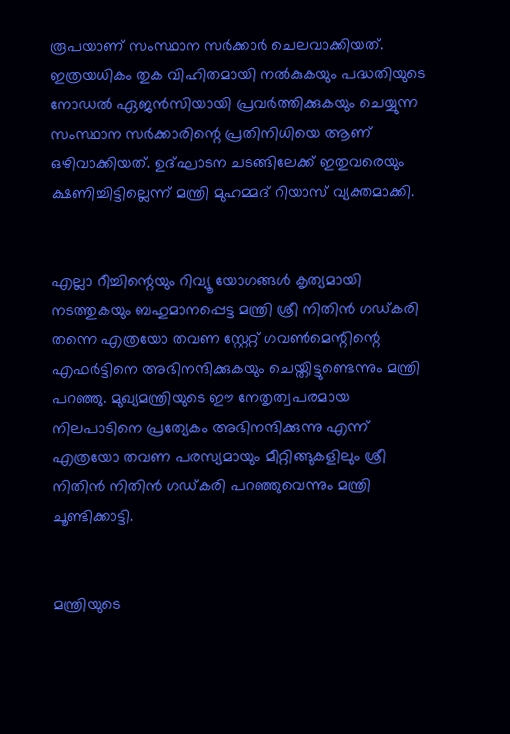രൂപയാണ് സംസ്ഥാന സർക്കാർ ചെലവാക്കിയത്. ഇത്രയധികം തുക വിഹിതമായി നൽകുകയും പദ്ധതിയുടെ നോഡൽ ഏജൻസിയായി പ്രവർത്തിക്കുകയും ചെയ്യുന്ന സംസ്ഥാന സർക്കാരിന്റെ പ്രതിനിധിയെ ആണ് ഒഴിവാക്കിയത്. ഉദ്ഘാടന ചടങ്ങിലേക്ക് ഇതുവരെയും ക്ഷണിച്ചിട്ടില്ലെന്ന് മന്ത്രി മുഹമ്മദ് റിയാസ് വ്യക്തമാക്കി.


എല്ലാ റീച്ചിന്റെയും റിവ്യൂ യോഗങ്ങൾ കൃത്യമായി നടത്തുകയും ബഹുമാനപ്പെട്ട മന്ത്രി ശ്രീ നിതിൻ ഗഡ്കരി തന്നെ എത്രയോ തവണ സ്റ്റേറ്റ് ഗവൺമെന്റിന്റെ എഫർട്ടിനെ അഭിനന്ദിക്കുകയും ചെയ്തിട്ടുണ്ടെന്നും മന്ത്രി പറഞ്ഞു. മുഖ്യമന്ത്രിയുടെ ഈ നേതൃത്വപരമായ നിലപാടിനെ പ്രത്യേകം അഭിനന്ദിക്കുന്നു എന്ന് എത്രയോ തവണ പരസ്യമായും മീറ്റിങ്ങുകളിലും ശ്രീ നിതിൻ നിതിൻ ഗഡ്കരി പറഞ്ഞുവെന്നും മന്ത്രി ചൂണ്ടിക്കാട്ടി.


മന്ത്രിയുടെ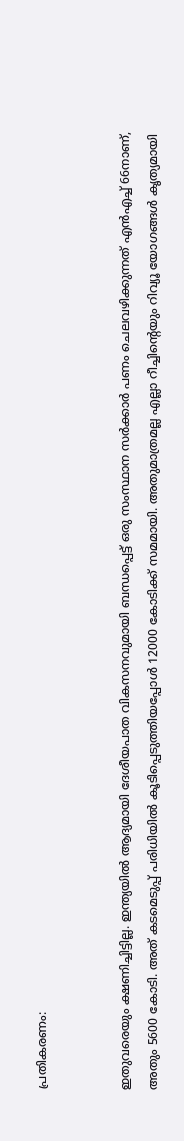പ്രതികരണം:


ഇതുവരെയും ക്ഷണിച്ചിട്ടില്ല. ഇന്ത്യയിൽ ആദ്യമായി ദേശീയപാത വികസനവുമായി ബന്ധപ്പെട്ട് ഒരു സംസ്ഥാന സർക്കാർ പണം ചെലവഴിക്കുന്നത് എൻഎച്ച് 66നാണ്, അതും 5600 കോടി. അത് കടമെടുപ്പ് പരിധിയിൽ കൂടിപ്പെടുത്തിയപ്പോൾ 12000 കോടിക്ക് സമമായി. അതുമാത്രമല്ല എല്ലാ റീച്ചിന്റെയും റിവ്യൂ യോഗങ്ങൾ കൃത്യമായി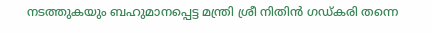നടത്തുകയും ബഹുമാനപ്പെട്ട മന്ത്രി ശ്രീ നിതിൻ ഗഡ്കരി തന്നെ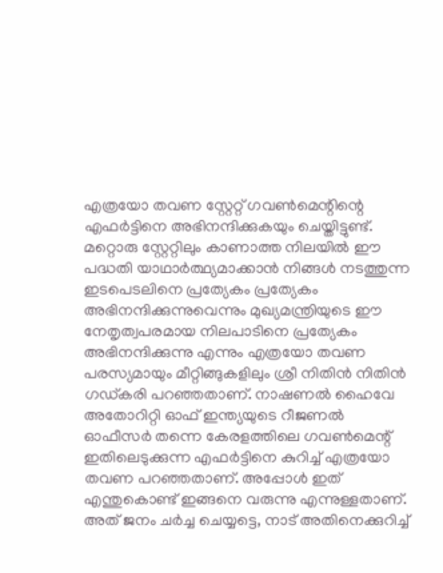എത്രയോ തവണ സ്റ്റേറ്റ് ഗവൺമെന്റിന്റെ എഫർട്ടിനെ അഭിനന്ദിക്കുകയും ചെയ്തിട്ടുണ്ട്. മറ്റൊരു സ്റ്റേറ്റിലും കാണാത്ത നിലയിൽ ഈ പദ്ധതി യാഥാർത്ഥ്യമാക്കാൻ നിങ്ങൾ നടത്തുന്ന ഇടപെടലിനെ പ്രത്യേകം പ്രത്യേകം അഭിനന്ദിക്കുന്നുവെന്നും മുഖ്യമന്ത്രിയുടെ ഈ നേതൃത്വപരമായ നിലപാടിനെ പ്രത്യേകം അഭിനന്ദിക്കുന്നു എന്നും എത്രയോ തവണ പരസ്യമായും മീറ്റിങ്ങുകളിലും ശ്രീ നിതിൻ നിതിൻ ഗഡ്കരി പറഞ്ഞതാണ്. നാഷണൽ ഹൈവേ അതോറിറ്റി ഓഫ് ഇന്ത്യയുടെ റീജണൽ ഓഫീസർ തന്നെ കേരളത്തിലെ ഗവൺമെന്റ് ഇതിലെടുക്കുന്ന എഫർട്ടിനെ കുറിച്ച് എത്രയോ തവണ പറഞ്ഞതാണ്. അപ്പോൾ ഇത് എന്തുകൊണ്ട് ഇങ്ങനെ വരുന്നു എന്നുള്ളതാണ്. അത് ജനം ചർച്ച ചെയ്യട്ടെ, നാട് അതിനെക്കുറിച്ച്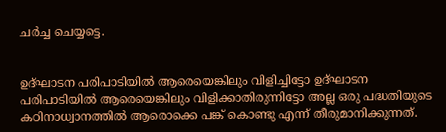ചർച്ച ചെയ്യട്ടെ.


ഉദ്ഘാടന പരിപാടിയിൽ ആരെയെങ്കിലും വിളിച്ചിട്ടോ ഉദ്ഘാടന പരിപാടിയിൽ ആരെയെങ്കിലും വിളിക്കാതിരുന്നിട്ടോ അല്ല ഒരു പദ്ധതിയുടെ കഠിനാധ്വാനത്തിൽ ആരൊക്കെ പങ്ക് കൊണ്ടു എന്ന് തീരുമാനിക്കുന്നത്.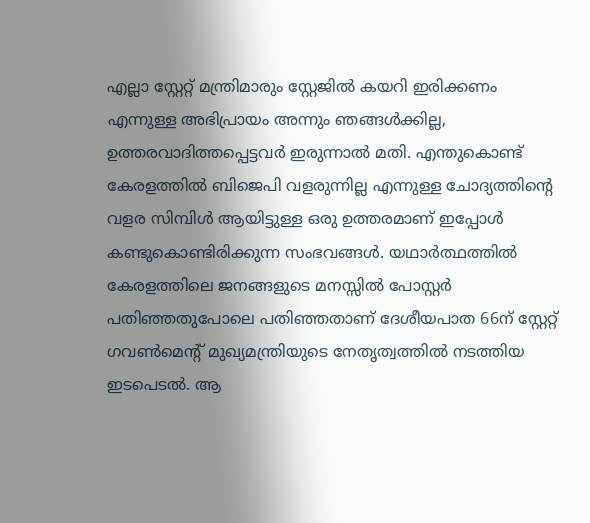എല്ലാ സ്റ്റേറ്റ് മന്ത്രിമാരും സ്റ്റേജിൽ കയറി ഇരിക്കണം എന്നുള്ള അഭിപ്രായം അന്നും ഞങ്ങൾക്കില്ല, ഉത്തരവാദിത്തപ്പെട്ടവർ ഇരുന്നാൽ മതി. എന്തുകൊണ്ട് കേരളത്തിൽ ബിജെപി വളരുന്നില്ല എന്നുള്ള ചോദ്യത്തിന്റെ വളര സിമ്പിൾ ആയിട്ടുള്ള ഒരു ഉത്തരമാണ് ഇപ്പോൾ കണ്ടുകൊണ്ടിരിക്കുന്ന സംഭവങ്ങൾ. യഥാർത്ഥത്തിൽ കേരളത്തിലെ ജനങ്ങളുടെ മനസ്സിൽ പോസ്റ്റർ പതിഞ്ഞതുപോലെ പതിഞ്ഞതാണ് ദേശീയപാത 66ന് സ്റ്റേറ്റ് ഗവൺമെന്റ് മുഖ്യമന്ത്രിയുടെ നേതൃത്വത്തിൽ നടത്തിയ ഇടപെടൽ. ആ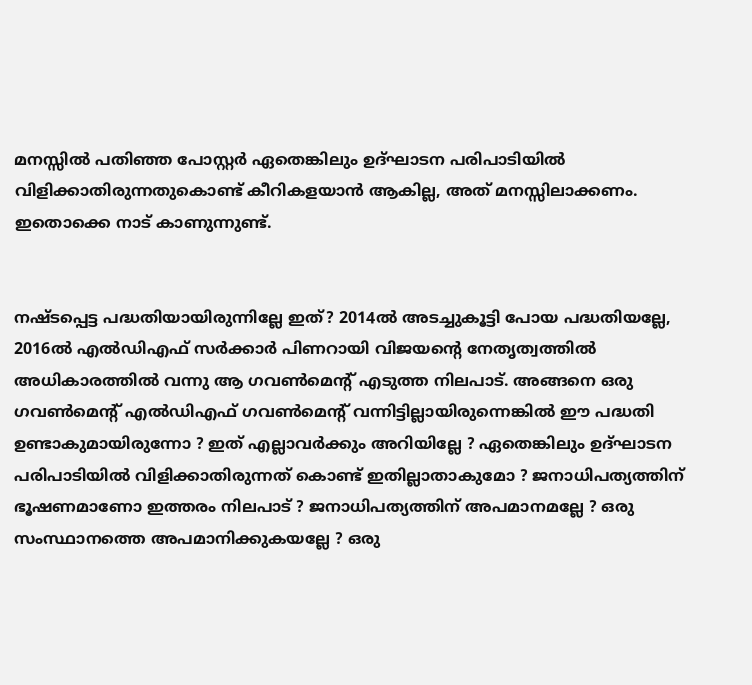മനസ്സിൽ പതിഞ്ഞ പോസ്റ്റർ ഏതെങ്കിലും ഉദ്ഘാടന പരിപാടിയിൽ വിളിക്കാതിരുന്നതുകൊണ്ട് കീറികളയാൻ ആകില്ല, അത് മനസ്സിലാക്കണം. ഇതൊക്കെ നാട് കാണുന്നുണ്ട്.


നഷ്ടപ്പെട്ട പദ്ധതിയായിരുന്നില്ലേ ഇത്? 2014ൽ അടച്ചുകൂട്ടി പോയ പദ്ധതിയല്ലേ, 2016ൽ എൽഡിഎഫ് സർക്കാർ പിണറായി വിജയന്റെ നേതൃത്വത്തിൽ അധികാരത്തിൽ വന്നു ആ ഗവൺമെന്റ് എടുത്ത നിലപാട്. അങ്ങനെ ഒരു ഗവൺമെന്റ് എൽഡിഎഫ് ഗവൺമെന്റ് വന്നിട്ടില്ലായിരുന്നെങ്കിൽ ഈ പദ്ധതി ഉണ്ടാകുമായിരുന്നോ ? ഇത് എല്ലാവർക്കും അറിയില്ലേ ? ഏതെങ്കിലും ഉദ്ഘാടന പരിപാടിയിൽ വിളിക്കാതിരുന്നത് കൊണ്ട് ഇതില്ലാതാകുമോ ? ജനാധിപത്യത്തിന് ഭൂഷണമാണോ ഇത്തരം നിലപാട് ? ജനാധിപത്യത്തിന് അപമാനമല്ലേ ? ഒരു സംസ്ഥാനത്തെ അപമാനിക്കുകയല്ലേ ? ഒരു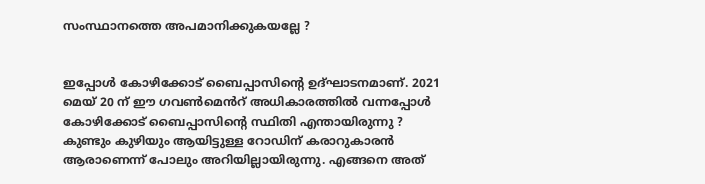സംസ്ഥാനത്തെ അപമാനിക്കുകയല്ലേ ?


ഇപ്പോൾ കോഴിക്കോട് ബൈപ്പാസിന്റെ ഉദ്ഘാടനമാണ്. 2021 മെയ് 20 ന് ഈ ഗവൺമെൻറ് അധികാരത്തിൽ വന്നപ്പോൾ കോഴിക്കോട് ബൈപ്പാസിന്റെ സ്ഥിതി എന്തായിരുന്നു ? കുണ്ടും കുഴിയും ആയിട്ടുള്ള റോഡിന് കരാറുകാരൻ ആരാണെന്ന് പോലും അറിയില്ലായിരുന്നു. എങ്ങനെ അത്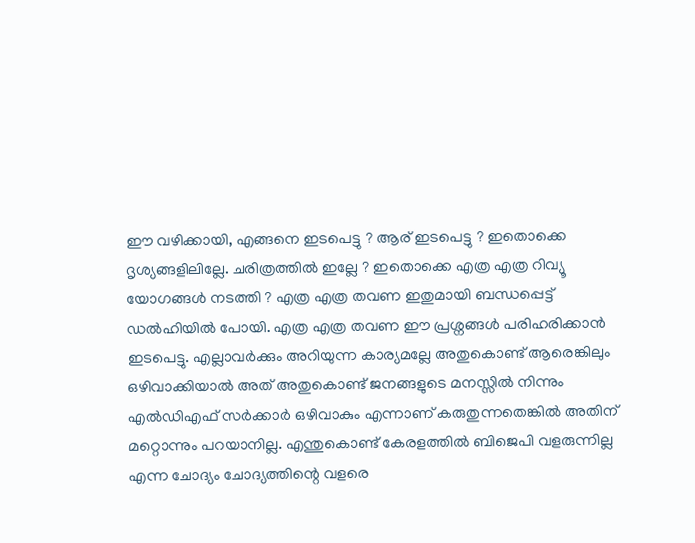ഈ വഴിക്കായി, എങ്ങനെ ഇടപെട്ടു ? ആര് ഇടപെട്ടു ? ഇതൊക്കെ ദൃശ്യങ്ങളിലില്ലേ. ചരിത്രത്തിൽ ഇല്ലേ ? ഇതൊക്കെ എത്ര എത്ര റിവ്യൂ യോഗങ്ങൾ നടത്തി ? എത്ര എത്ര തവണ ഇതുമായി ബന്ധപ്പെട്ട് ഡൽഹിയിൽ പോയി. എത്ര എത്ര തവണ ഈ പ്രശ്നങ്ങൾ പരിഹരിക്കാൻ ഇടപെട്ടു. എല്ലാവർക്കും അറിയുന്ന കാര്യമല്ലേ അതുകൊണ്ട് ആരെങ്കിലും ഒഴിവാക്കിയാൽ അത് അതുകൊണ്ട് ജനങ്ങളുടെ മനസ്സിൽ നിന്നും എൽഡിഎഫ് സർക്കാർ ഒഴിവാകും എന്നാണ് കരുതുന്നതെങ്കിൽ അതിന് മറ്റൊന്നും പറയാനില്ല. എന്തുകൊണ്ട് കേരളത്തിൽ ബിജെപി വളരുന്നില്ല എന്ന ചോദ്യം ചോദ്യത്തിന്റെ വളരെ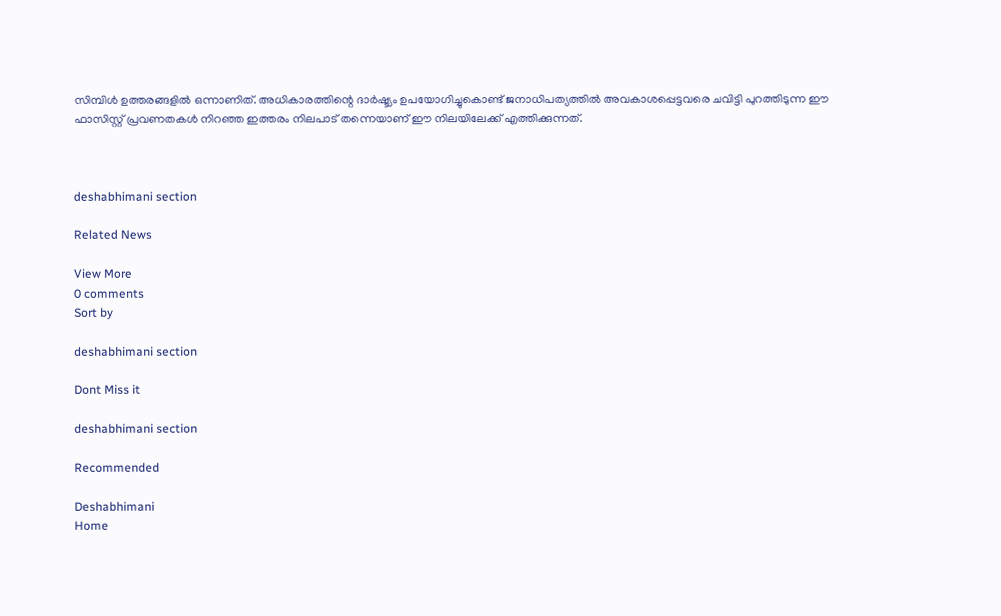സിമ്പിൾ ഉത്തരങ്ങളിൽ ഒന്നാണിത്. അധികാരത്തിന്റെ ദാർഷ്ട്യം ഉപയോഗിച്ചുകൊണ്ട് ജനാധിപത്യത്തിൽ അവകാശപ്പെട്ടവരെ ചവിട്ടി പുറത്തിടുന്ന ഈ ഫാസിസ്റ്റ് പ്രവണതകൾ നിറഞ്ഞ ഇത്തരം നിലപാട് തന്നെയാണ് ഈ നിലയിലേക്ക് എത്തിക്കുന്നത്.



deshabhimani section

Related News

View More
0 comments
Sort by

deshabhimani section

Dont Miss it

deshabhimani section

Recommended

Deshabhimani
Home